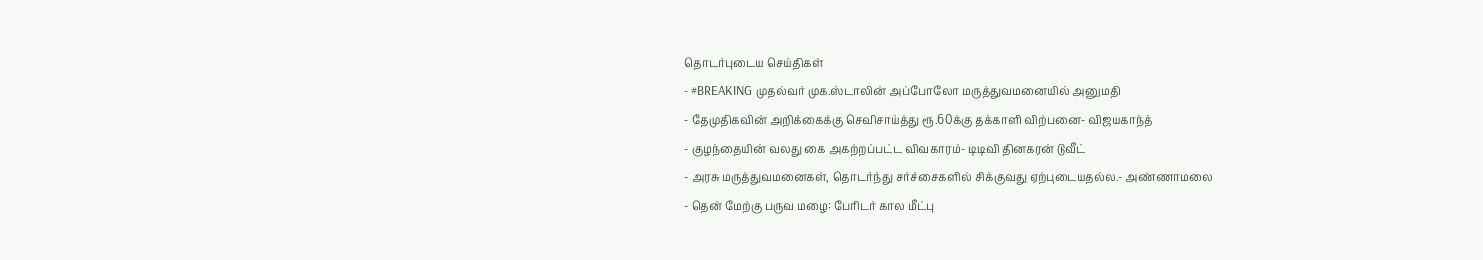தொடர்புடைய செய்திகள்
- #BREAKING முதல்வர் முக.ஸ்டாலின் அப்போலோ மருத்துவமனையில் அனுமதி
- தேமுதிகவின் அறிக்கைக்கு செவிசாய்த்து ரூ.60க்கு தக்காளி விற்பனை- விஜயகாந்த்
- குழந்தையின் வலது கை அகற்றப்பட்ட விவகாரம்- டிடிவி தினகரன் டுவீட்
- அரசு மருத்துவமனைகள், தொடர்ந்து சர்ச்சைகளில் சிக்குவது ஏற்புடையதல்ல.- அண்ணாமலை
- தென் மேற்கு பருவ மழை: பேரிடர் கால மீட்பு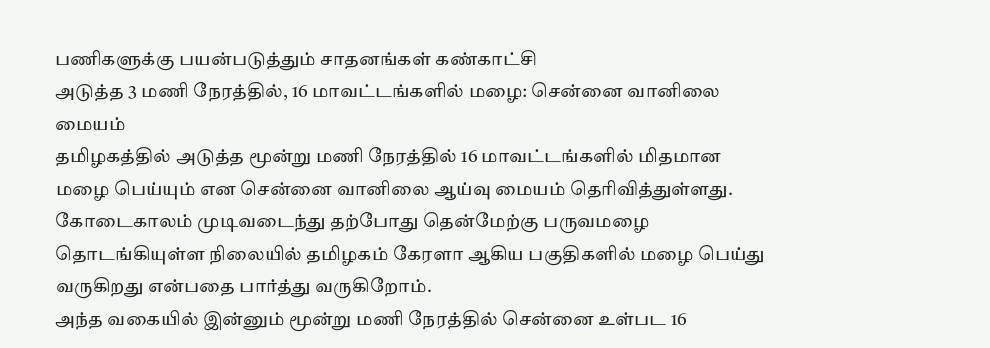பணிகளுக்கு பயன்படுத்தும் சாதனங்கள் கண்காட்சி
அடுத்த 3 மணி நேரத்தில், 16 மாவட்டங்களில் மழை: சென்னை வானிலை மையம்
தமிழகத்தில் அடுத்த மூன்று மணி நேரத்தில் 16 மாவட்டங்களில் மிதமான மழை பெய்யும் என சென்னை வானிலை ஆய்வு மையம் தெரிவித்துள்ளது.
கோடைகாலம் முடிவடைந்து தற்போது தென்மேற்கு பருவமழை தொடங்கியுள்ள நிலையில் தமிழகம் கேரளா ஆகிய பகுதிகளில் மழை பெய்து வருகிறது என்பதை பார்த்து வருகிறோம்.
அந்த வகையில் இன்னும் மூன்று மணி நேரத்தில் சென்னை உள்பட 16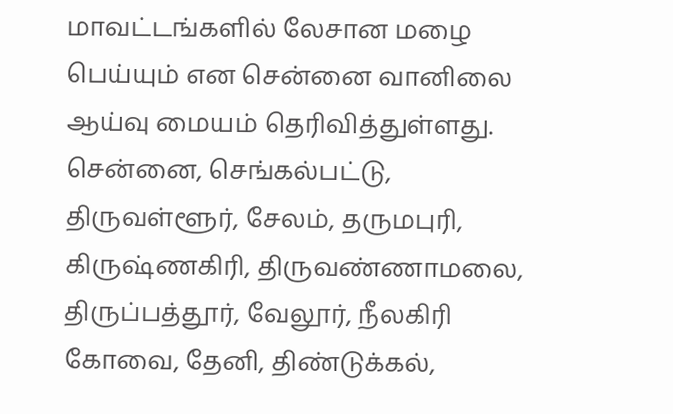மாவட்டங்களில் லேசான மழை பெய்யும் என சென்னை வானிலை ஆய்வு மையம் தெரிவித்துள்ளது.
சென்னை, செங்கல்பட்டு, திருவள்ளூர், சேலம், தருமபுரி, கிருஷ்ணகிரி, திருவண்ணாமலை, திருப்பத்தூர், வேலூர், நீலகிரி கோவை, தேனி, திண்டுக்கல்,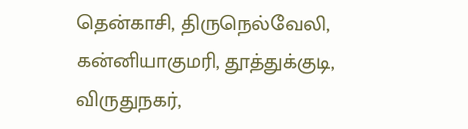தென்காசி, திருநெல்வேலி, கன்னியாகுமரி, தூத்துக்குடி, விருதுநகர்,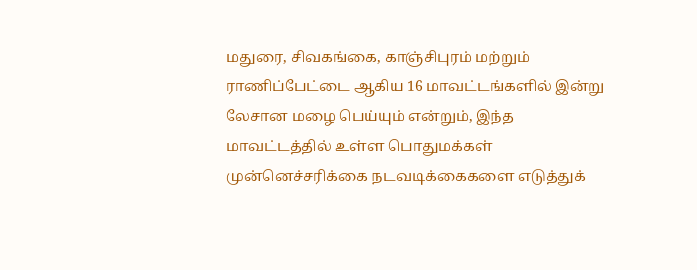மதுரை, சிவகங்கை, காஞ்சிபுரம் மற்றும் ராணிப்பேட்டை ஆகிய 16 மாவட்டங்களில் இன்று லேசான மழை பெய்யும் என்றும், இந்த மாவட்டத்தில் உள்ள பொதுமக்கள் முன்னெச்சரிக்கை நடவடிக்கைகளை எடுத்துக்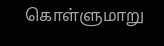கொள்ளுமாறு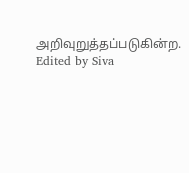அறிவுறுத்தப்படுகின்ற.
Edited by Siva